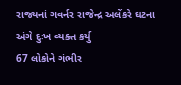રાજ્યનાં ગવર્નર રાજેન્દ્ર અલેંકરે ઘટના અંગે દુઃખ વ્યક્ત કર્યુ
67 લોકોને ગંભીર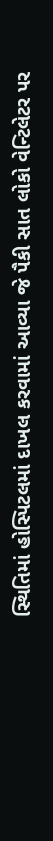સ્થિતિમાં હોસ્પિટલમાં દાખલ કરવામાં આવ્યા જે પૈકી સાત લોકો વેન્ટિલેટર પર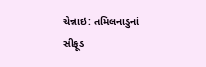ચેન્નાઇ: તમિલનાડુનાં સીફૂડ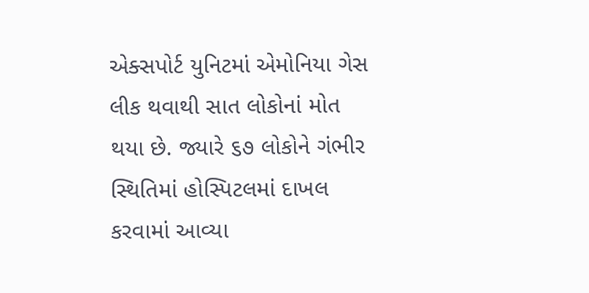એક્સપોર્ટ યુનિટમાં એમોનિયા ગેસ લીક થવાથી સાત લોકોનાં મોત થયા છે. જ્યારે ૬૭ લોકોને ગંભીર સ્થિતિમાં હોસ્પિટલમાં દાખલ કરવામાં આવ્યા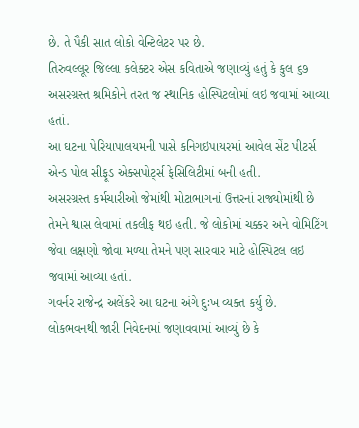છે. તે પૈકી સાત લોકો વેન્ટિલેટર પર છે.
તિરુવલ્લૂર જિલ્લા કલેક્ટર એસ કવિતાએ જણાવ્યું હતું કે કુલ ૬૭ અસરગ્રસ્ત શ્રમિકોને તરત જ સ્થાનિક હોસ્પિટલોમાં લઇ જવામાં આવ્યા હતાં.
આ ઘટના પેરિયાપાલયમની પાસે કનિગઇપાયરમાં આવેલ સેંટ પીટર્સ એન્ડ પોલ સીફૂડ એક્સપોર્ટ્સ ફેસિલિટીમાં બની હતી.
અસરગ્રસ્ત કર્મચારીઓ જેમાંથી મોટાભાગનાં ઉત્તરનાં રાજ્યોમાંથી છે તેમને શ્વાસ લેવામાં તકલીફ થઇ હતી. જે લોકોમાં ચક્કર અને વોમિટિંગ જેવા લક્ષણો જોવા મળ્યા તેમને પણ સારવાર માટે હોસ્પિટલ લઇ જવામાં આવ્યા હતાં.
ગવર્નર રાજેન્દ્ર અલેંકરે આ ઘટના અંગે દુઃખ વ્યક્ત કર્યુ છે.
લોકભવનથી જારી નિવેદનમાં જણાવવામાં આવ્યું છે કે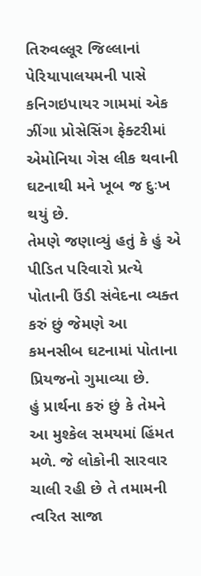તિરુવલ્લૂર જિલ્લાનાં પેરિયાપાલયમની પાસે કનિગઇપાયર ગામમાં એક ઝીંગા પ્રોસેસિંગ ફેક્ટરીમાં એમોનિયા ગેસ લીક થવાની ઘટનાથી મને ખૂબ જ દુઃખ થયું છે.
તેમણે જણાવ્યું હતું કે હું એ પીડિત પરિવારો પ્રત્યે પોતાની ઉંડી સંવેદના વ્યક્ત કરું છું જેમણે આ કમનસીબ ઘટનામાં પોતાના પ્રિયજનો ગુમાવ્યા છે.
હું પ્રાર્થના કરું છું કે તેમને આ મુશ્કેલ સમયમાં હિંમત મળે. જે લોકોની સારવાર ચાલી રહી છે તે તમામની ત્વરિત સાજા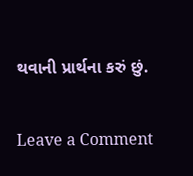થવાની પ્રાર્થના કરું છું.


Leave a Comment